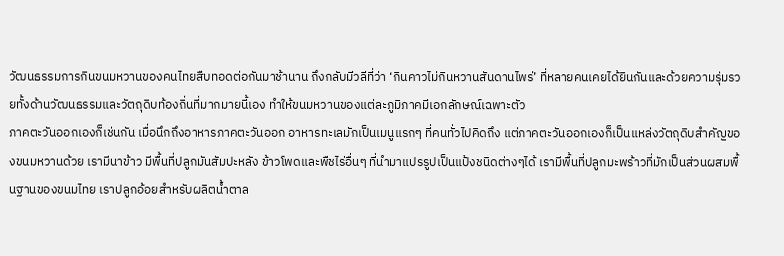วัฒนธรรมการกินขนมหวานของคนไทยสืบทอดต่อกันมาช้านาน ถึงกลับมีวลีที่ว่า ‘กินคาวไม่กินหวานสันดานไพร่’ ที่หลายคนเคยได้ยินกันและด้วยความรุ่มรวยทั้งด้านวัฒนธรรมและวัตถุดิบท้องถิ่นที่มากมายนี้เอง ทำให้ขนมหวานของแต่ละภูมิภาคมีเอกลักษณ์เฉพาะตัว
ภาคตะวันออกเองก็เช่นกัน เมื่อนึกถึงอาหารภาคตะวันออก อาหารทะเลมักเป็นเมนูแรกๆ ที่คนทั่วไปคิดถึง แต่ภาคตะวันออกเองก็เป็นแหล่งวัตถุดิบสำคัญของขนมหวานด้วย เรามีนาข้าว มีพื้นที่ปลูกมันสัมปะหลัง ข้าวโพดและพืชไร่อื่นๆ ที่นำมาแปรรูปเป็นแป้งชนิดต่างๆได้ เรามีพื้นที่ปลูกมะพร้าวที่มักเป็นส่วนผสมพื้นฐานของขนมไทย เราปลูกอ้อยสำหรับผลิตน้ำตาล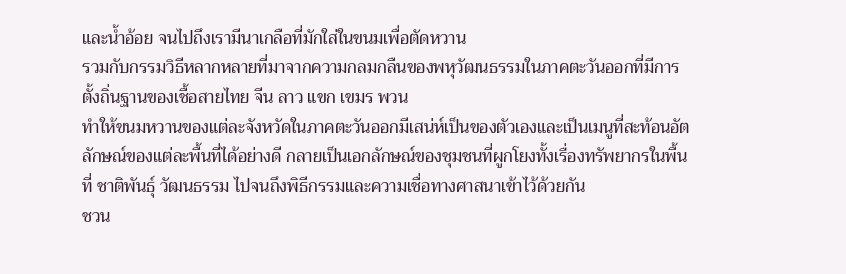และน้ำอ้อย จนไปถึงเรามีนาเกลือที่มักใส่ในขนมเพื่อตัดหวาน
รวมกับกรรมวิธีหลากหลายที่มาจากความกลมกลืนของพหุวัฒนธรรมในภาคตะวันออกที่มีการตั้งถิ่นฐานของเชื้อสายไทย จีน ลาว แขก เขมร พวน
ทำให้ขนมหวานของแต่ละจังหวัดในภาคตะวันออกมีเสน่ห์เป็นของตัวเองและเป็นเมนูที่สะท้อนอัตลักษณ์ของแต่ละพื้นที่ได้อย่างดี กลายเป็นเอกลักษณ์ของชุมชนที่ผูกโยงทั้งเรื่องทรัพยากรในพื้นที่ ชาติพันธุ์ วัฒนธรรม ไปจนถึงพิธีกรรมและความเชื่อทางศาสนาเข้าไว้ด้วยกัน
ชวน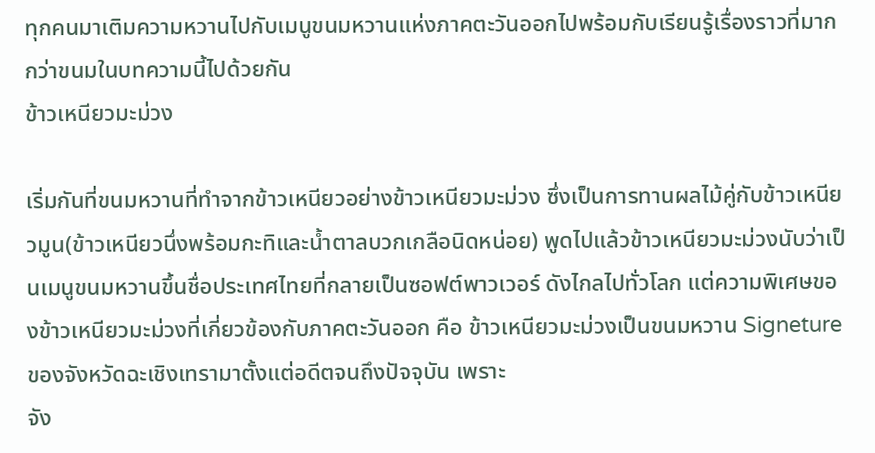ทุกคนมาเติมความหวานไปกับเมนูขนมหวานแห่งภาคตะวันออกไปพร้อมกับเรียนรู้เรื่องราวที่มากกว่าขนมในบทความนี้ไปด้วยกัน
ข้าวเหนียวมะม่วง

เริ่มกันที่ขนมหวานที่ทำจากข้าวเหนียวอย่างข้าวเหนียวมะม่วง ซึ่งเป็นการทานผลไม้คู่กับข้าวเหนียวมูน(ข้าวเหนียวนึ่งพร้อมกะทิและน้ำตาลบวกเกลือนิดหน่อย) พูดไปแล้วข้าวเหนียวมะม่วงนับว่าเป็นเมนูขนมหวานขึ้นชื่อประเทศไทยที่กลายเป็นซอฟต์พาวเวอร์ ดังไกลไปทั่วโลก แต่ความพิเศษของข้าวเหนียวมะม่วงที่เกี่ยวข้องกับภาคตะวันออก คือ ข้าวเหนียวมะม่วงเป็นขนมหวาน Signeture ของจังหวัดฉะเชิงเทรามาตั้งแต่อดีตจนถึงปัจจุบัน เพราะ
จัง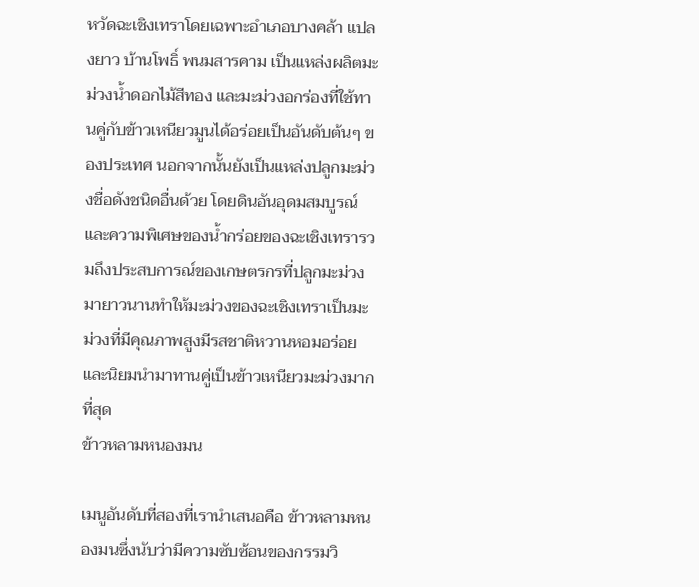หวัดฉะเชิงเทราโดยเฉพาะอำเภอบางคล้า แปลงยาว บ้านโพธิ์ พนมสารคาม เป็นแหล่งผลิตมะม่วงน้ำดอกไม้สีทอง และมะม่วงอกร่องที่ใช้ทานคู่กับข้าวเหนียวมูนได้อร่อยเป็นอันดับต้นๆ ของประเทศ นอกจากนั้นยังเป็นแหล่งปลูกมะม่วงชื่อดังชนิดอื่นด้วย โดยดินอันอุดมสมบูรณ์และความพิเศษของน้ำกร่อยของฉะเชิงเทรารวมถึงประสบการณ์ของเกษตรกรที่ปลูกมะม่วงมายาวนานทำให้มะม่วงของฉะเชิงเทราเป็นมะม่วงที่มีคุณภาพสูงมีรสชาติหวานหอมอร่อยและนิยมนำมาทานคู่เป็นข้าวเหนียวมะม่วงมากที่สุด
ข้าวหลามหนองมน

เมนูอันดับที่สองที่เรานำเสนอคือ ข้าวหลามหนองมนซึ่งนับว่ามีความซับซ้อนของกรรมวิ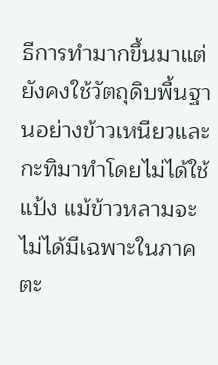ธีการทำมากขึ้นมาแต่ยังคงใช้วัตถุดิบพื้นฐานอย่างข้าวเหนียวและกะทิมาทำโดยไม่ได้ใช้แป้ง แม้ข้าวหลามจะไม่ได้มีเฉพาะในภาคตะ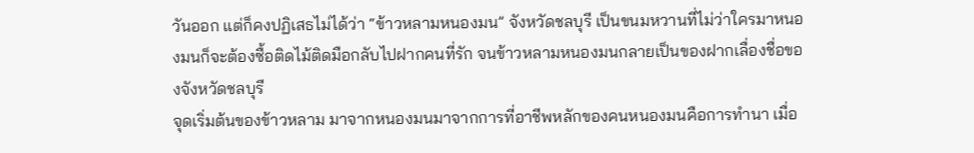วันออก แต่ก็คงปฏิเสธไม่ได้ว่า “ข้าวหลามหนองมน” จังหวัดชลบุรี เป็นขนมหวานที่ไม่ว่าใครมาหนองมนก็จะต้องซื้อติดไม้ติดมือกลับไปฝากคนที่รัก จนข้าวหลามหนองมนกลายเป็นของฝากเลื่องชื่อของจังหวัดชลบุรี
จุดเริ่มต้นของข้าวหลาม มาจากหนองมนมาจากการที่อาชีพหลักของคนหนองมนคือการทำนา เมื่อ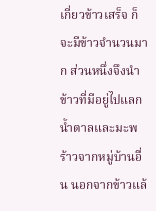เกี่ยวข้าวเสร็จ ก็จะมีข้าวจำนวนมาก ส่วนหนึ่งจึงนำข้าวที่มีอยู่ไปแลกน้ำตาลและมะพร้าวจากหมู่บ้านอื่น นอกจากข้าวแล้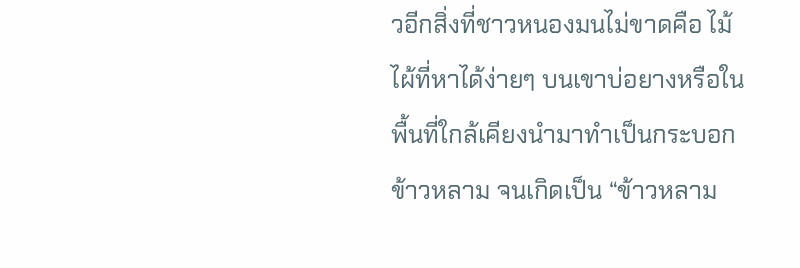วอีกสิ่งที่ชาวหนองมนไม่ขาดคือ ไม้ไผ้ที่หาได้ง่ายๆ บนเขาบ่อยางหรือในพื้นที่ใกล้เคียงนำมาทำเป็นกระบอกข้าวหลาม จนเกิดเป็น “ข้าวหลาม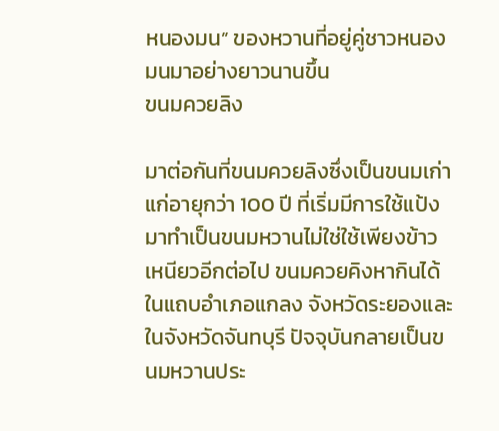หนองมน” ของหวานที่อยู่คู่ชาวหนองมนมาอย่างยาวนานขึ้น
ขนมควยลิง

มาต่อกันที่ขนมควยลิงซึ่งเป็นขนมเก่าแก่อายุกว่า 100 ปี ที่เริ่มมีการใช้แป้งมาทำเป็นขนมหวานไม่ใช่ใช้เพียงข้าวเหนียวอีกต่อไป ขนมควยคิงหากินได้ในแถบอำเภอแกลง จังหวัดระยองและในจังหวัดจันทบุรี ปัจจุบันกลายเป็นขนมหวานประ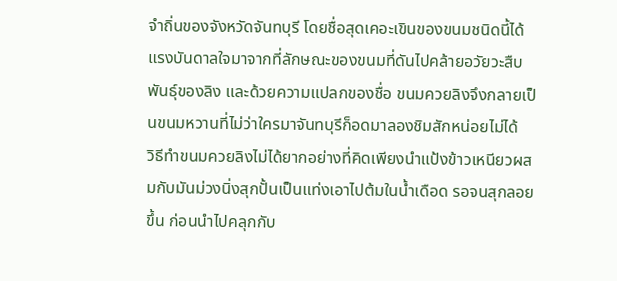จำถิ่นของจังหวัดจันทบุรี โดยชื่อสุดเคอะเขินของขนมชนิดนี้ได้แรงบันดาลใจมาจากที่ลักษณะของขนมที่ดันไปคล้ายอวัยวะสืบพันธุ์ของลิง และด้วยความแปลกของชื่อ ขนมควยลิงจึงกลายเป็นขนมหวานที่ไม่ว่าใครมาจันทบุรีก็อดมาลองชิมสักหน่อยไม่ได้
วิธีทำขนมควยลิงไม่ได้ยากอย่างที่คิดเพียงนำแป้งข้าวเหนียวผสมกับมันม่วงนิ่งสุกปั้นเป็นแท่งเอาไปต้มในน้ำเดือด รอจนสุกลอยขึ้น ก่อนนำไปคลุกกับ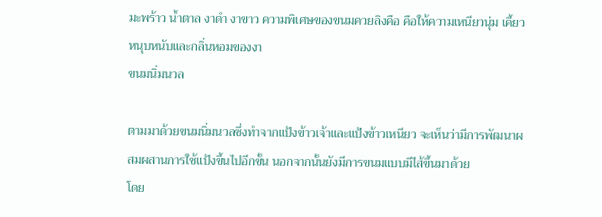มะพร้าว น้ำตาล งาดำ งาขาว ความพิเศษของขนมควยลิงคือ คือให้ความเหนียวนุ่ม เคี้ยวหนุบหนับและกลิ่นหอมของงา
ขนมนิ่มนวล

ตามมาด้วยขนมนิ่มนวลซึ่งทำจากแป้งข้าวเจ้าและแป้งข้าวเหนียว จะเห็นว่ามีการพัฒนาผสมผสานการใช้แป้งขึ้นไปอีกขั้น นอกจากนั้นยังมีการขนมแบบมีไส้ขึ้นมาด้วย
โดย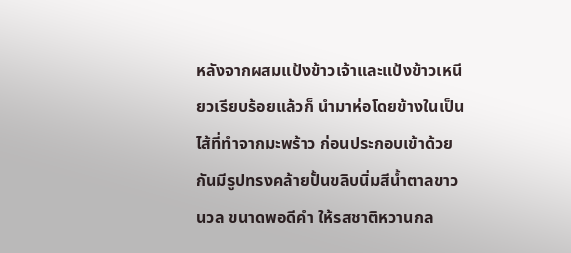หลังจากผสมแป้งข้าวเจ้าและแป้งข้าวเหนียวเรียบร้อยแล้วก็ นำมาห่อโดยข้างในเป็นไส้ที่ทำจากมะพร้าว ก่อนประกอบเข้าด้วยกันมีรูปทรงคล้ายปั้นขลิบนิ่มสีน้ำตาลขาวนวล ขนาดพอดีคำ ให้รสชาติหวานกล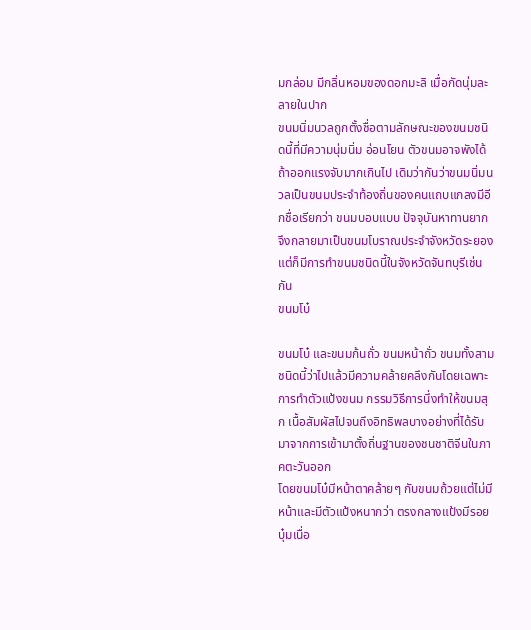มกล่อม มีกลิ่นหอมของดอกมะลิ เมื่อกัดนุ่มละลายในปาก
ขนมนิ่มนวลถูกตั้งชื่อตามลักษณะของขนมชนิดนี้ที่มีความนุ่มนิ่ม อ่อนโยน ตัวขนมอาจพังได้ถ้าออกแรงจับมากเกินไป เดิมว่ากันว่าขนมนิ่มนวลเป็นขนมประจำท้องถิ่นของคนแถบแกลงมีอีกชื่อเรียกว่า ขนมบอบแบบ ปัจจุบันหาทานยาก จึงกลายมาเป็นขนมโบราณประจำจังหวัดระยอง แต่ก็มีการทำขนมชนิดนี้ในจังหวัดจันทบุรีเช่นกัน
ขนมโบ๋

ขนมโบ๋ และขนมก้นถั่ว ขนมหน้าถั่ว ขนมทั้งสามชนิดนี้ว่าไปแล้วมีความคล้ายคลึงกันโดยเฉพาะการทำตัวแป้งขนม กรรมวิธีการนึ่งทำให้ขนมสุก เนื้อสัมผัสไปจนถึงอิทธิพลบางอย่างที่ได้รับมาจากการเข้ามาตั้งถิ่นฐานของชนชาติจีนในภาคตะวันออก
โดยขนมโบ๋มีหน้าตาคล้ายๆ กับขนมถ้วยแต่ไม่มีหน้าและมีตัวแป้งหนากว่า ตรงกลางแป้งมีรอยบุ๋มเนื่อ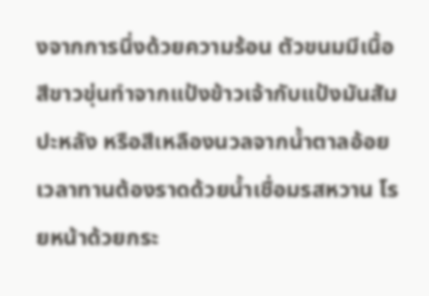งจากการนึ่งด้วยความร้อน ตัวขนมมีเนื้อสีขาวขุ่นทำจากแป้งข้าวเจ้ากับแป้งมันสัมปะหลัง หรือสีเหลืองนวลจากน้ำตาลอ้อย เวลาทานต้องราดด้วยน้ำเชื่อมรสหวาน โรยหน้าด้วยกระ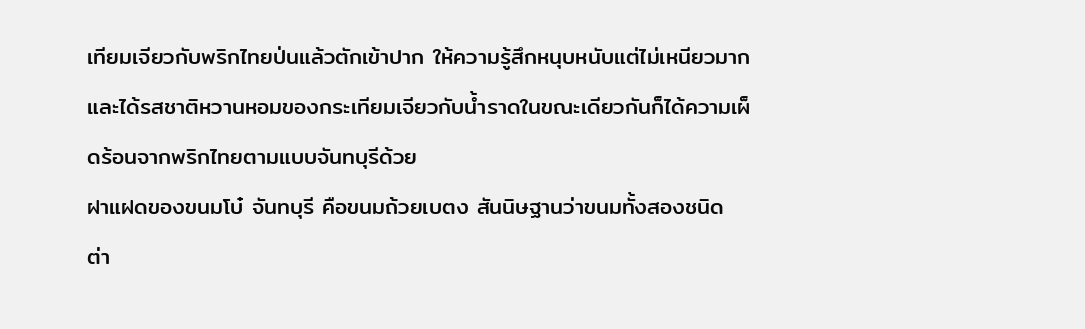เทียมเจียวกับพริกไทยป่นแล้วตักเข้าปาก ให้ความรู้สึกหนุบหนับแต่ไม่เหนียวมาก และได้รสชาติหวานหอมของกระเทียมเจียวกับน้ำราดในขณะเดียวกันก็ได้ความเผ็ดร้อนจากพริกไทยตามแบบจันทบุรีด้วย
ฝาแฝดของขนมโบ๋ จันทบุรี คือขนมถ้วยเบตง สันนิษฐานว่าขนมทั้งสองชนิด ต่า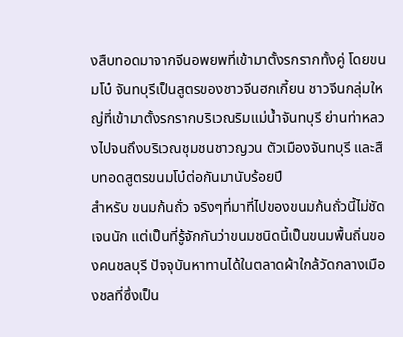งสืบทอดมาจากจีนอพยพที่เข้ามาตั้งรกรากทั้งคู่ โดยขนมโบ๋ จันทบุรีเป็นสูตรของชาวจีนฮกเกี้ยน ชาวจีนกลุ่มใหญ่ที่เข้ามาตั้งรกรากบริเวณริมแม่น้ำจันทบุรี ย่านท่าหลวงไปจนถึงบริเวณชุมชนชาวญวน ตัวเมืองจันทบุรี และสืบทอดสูตรขนมโบ๋ต่อกันมานับร้อยปี
สำหรับ ขนมก้นถั่ว จริงๆที่มาที่ไปของขนมก้นถั่วนี้ไม่ชัดเจนนัก แต่เป็นที่รู้จักกันว่าขนมชนิดนี้เป็นขนมพื้นถิ่นของคนชลบุรี ปัจจุบันหาทานได้ในตลาดผ้าใกล้วัดกลางเมืองชลที่ซึ่งเป็น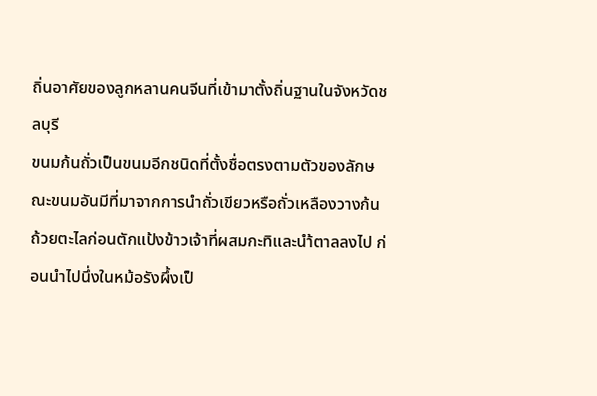ถิ่นอาศัยของลูกหลานคนจีนที่เข้ามาตั้งถิ่นฐานในจังหวัดชลบุรี
ขนมก้นถั่วเป็นขนมอีกชนิดที่ตั้งชื่อตรงตามตัวของลักษณะขนมอันมีที่มาจากการนำถั่วเขียวหรือถั่วเหลืองวางก้นถ้วยตะไลก่อนตักแป้งข้าวเจ้าที่ผสมกะทิและนำ้ตาลลงไป ก่อนนำไปนึ่งในหม้อรังผึ้งเป็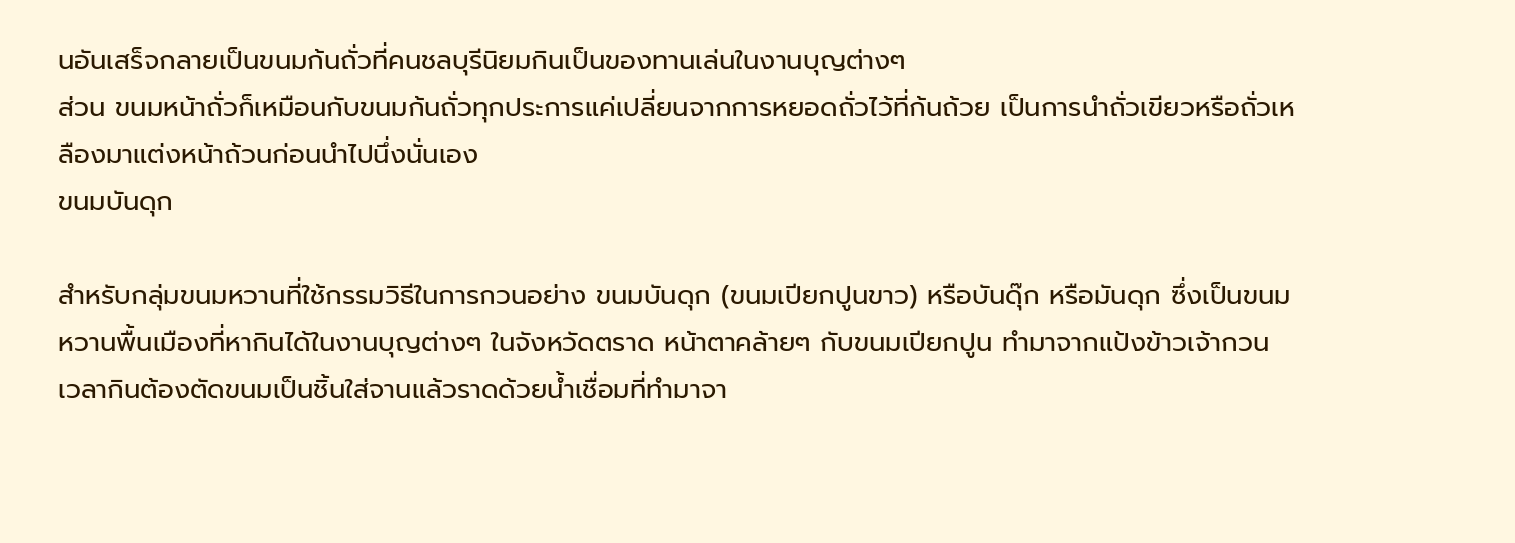นอันเสร็จกลายเป็นขนมก้นถั่วที่คนชลบุรีนิยมกินเป็นของทานเล่นในงานบุญต่างๆ
ส่วน ขนมหน้าถั่วก็เหมือนกับขนมก้นถั่วทุกประการแค่เปลี่ยนจากการหยอดถั่วไว้ที่ก้นถ้วย เป็นการนำถั่วเขียวหรือถั่วเหลืองมาแต่งหน้าถ้วนก่อนนำไปนึ่งนั่นเอง
ขนมบันดุก

สำหรับกลุ่มขนมหวานที่ใช้กรรมวิธีในการกวนอย่าง ขนมบันดุก (ขนมเปียกปูนขาว) หรือบันดุ๊ก หรือมันดุก ซึ่งเป็นขนมหวานพื้นเมืองที่หากินได้ในงานบุญต่างๆ ในจังหวัดตราด หน้าตาคล้ายๆ กับขนมเปียกปูน ทำมาจากแป้งข้าวเจ้ากวน เวลากินต้องตัดขนมเป็นชิ้นใส่จานแล้วราดด้วยน้ำเชื่อมที่ทำมาจา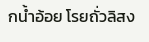กน้ำอ้อย โรยถั่วลิสง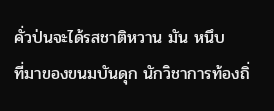คั่วป่นจะได้รสชาติหวาน มัน หนึบ
ที่มาของขนมบันดุก นักวิชาการท้องถิ่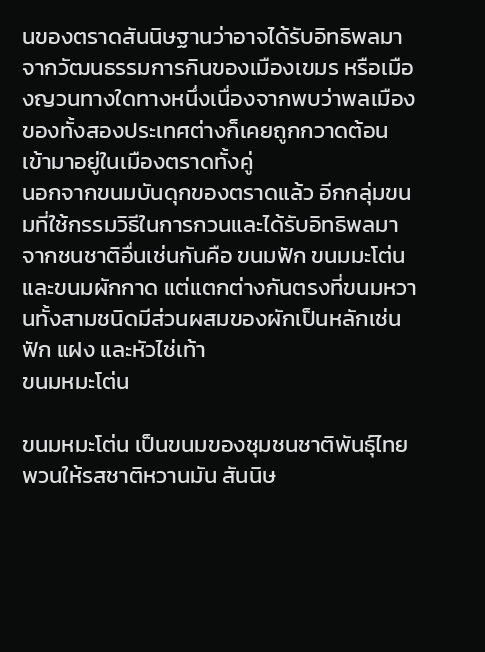นของตราดสันนิษฐานว่าอาจได้รับอิทธิพลมาจากวัฒนธรรมการกินของเมืองเขมร หรือเมืองญวนทางใดทางหนึ่งเนื่องจากพบว่าพลเมืองของทั้งสองประเทศต่างก็เคยถูกกวาดต้อนเข้ามาอยู่ในเมืองตราดทั้งคู่
นอกจากขนมบันดุกของตราดแล้ว อีกกลุ่มขนมที่ใช้กรรมวิธีในการกวนและได้รับอิทธิพลมาจากชนชาติอื่นเช่นกันคือ ขนมฟัก ขนมมะโต่น และขนมผักกาด แต่แตกต่างกันตรงที่ขนมหวานทั้งสามชนิดมีส่วนผสมของผักเป็นหลักเช่น ฟัก แฝง และหัวไช่เท้า
ขนมหมะโต่น

ขนมหมะโต่น เป็นขนมของชุมชนชาติพันธุ์ไทยพวนให้รสชาติหวานมัน สันนิษ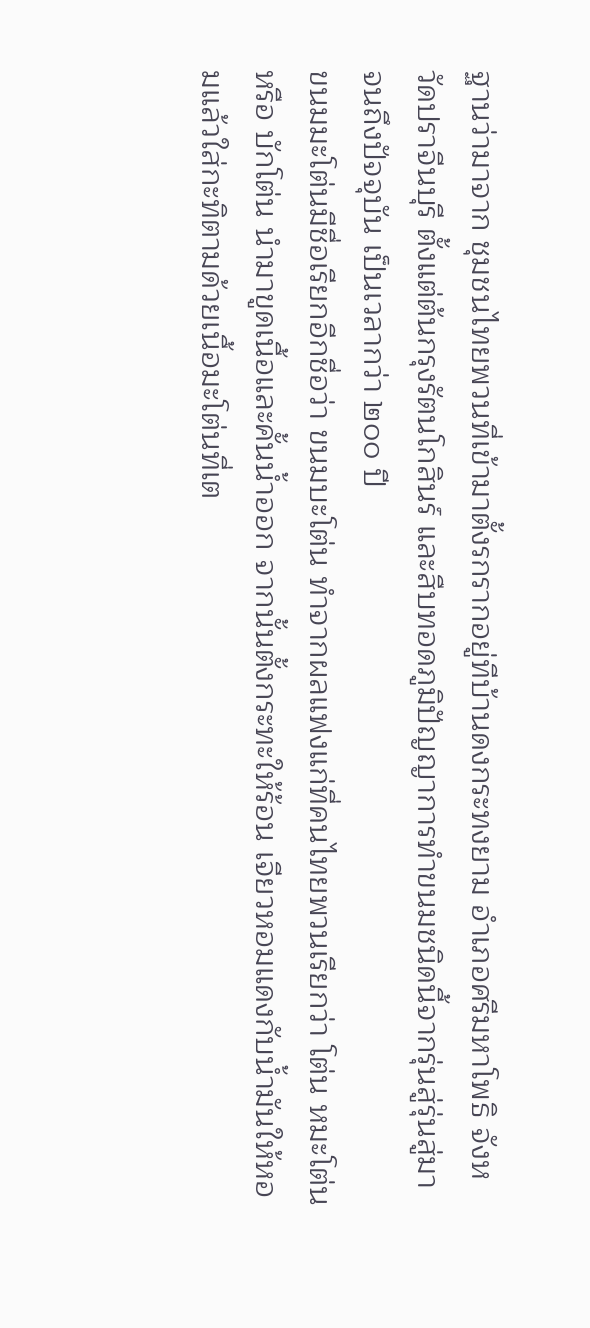ฐานว่ามาจาก ชุมชนไทยพวนที่เข้ามาตั้งรกรากอยู่ทีบ้านดงกระทงยาม อำเภอศรีมหาโพธิ จังหวัดปราจีนบุรี ตั้งแต่ต้นกรุงรัตนโกสินร์ และสืบทอดภูมิปัญญาการทำขนมชนิดนี้จากรุ่นสู่รุ่นสู่มาจนถึงปัจจุบัน เป็นเวลากว่า ๒๐๐ ปี
ขนมมะโต่นมีชื่อเรียกอีกชื่อว่า ขนมบะโต่น ทำจากผลแฟงแก่ที่คนไทยพวนเรียกว่า โต่น หมะโต่น หรือ บักโต่น นำมาขูดเนื้อและคั้นน้ำออก จากนั้นตั้งกระทะให้ร้อน เจียวหอมแดงกับน้ำมันให้หอมแล้วใส่กะทิตามด้วยเนื้อมะโต่นที่เต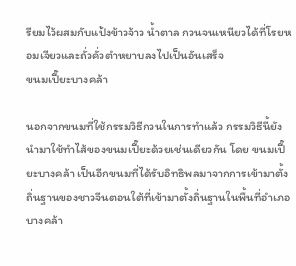รียมไว้ผสมกับแป้งข้าวจ้าว น้ำตาล กวนจนเหนียวได้ที่โรยหอมเจียวและถั่วคั่วตำหยาบลงไปเป็นอันเสร็จ
ขนมเปี๊ยะบางคล้า

นอกจากขนมที่ใช้กรรมวิธีกวนในการทำแล้ว กรรมวิธีนี้ยังนำมาใช้ทำไส้ของขนมเปี๊ยะด้วยเช่นเดียวกัน โดย ขนมเปี๊ยะบางคล้า เป็นอีกขนมที่ได้รับอิทธิพลมาจากการเข้ามาตั้งถิ่นฐานของชาวจีนตอนใต้ที่เข้ามาตั้งถิ่นฐานในพื้นที่อำเภอบางคล้า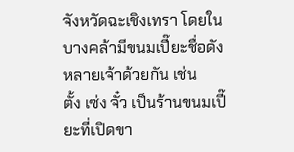จังหวัดฉะเชิงเทรา โดยในบางคล้ามีขนมเปี๊ยะชื่อดังหลายเจ้าด้วยกัน เช่น
ตั้ง เซ่ง จั๋ว เป็นร้านขนมเปี๊ยะที่เปิดขา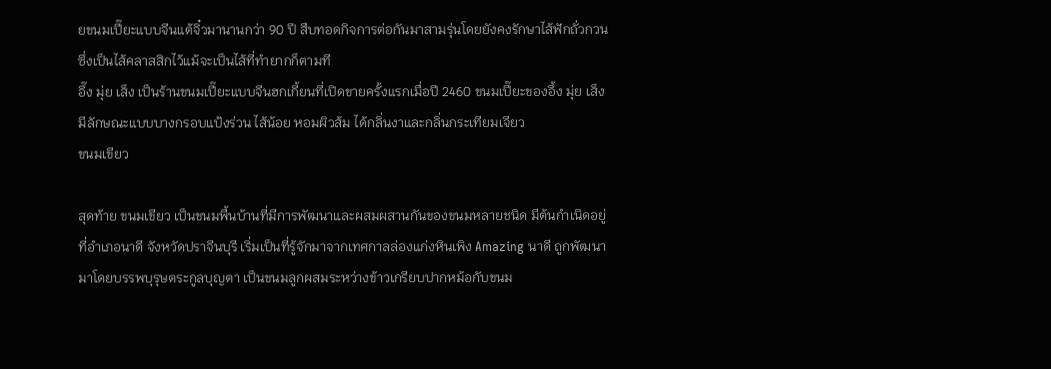ยขนมเปี๊ยะแบบจีนแต้จิ๋วมานานกว่า 90 ปี สืบทอดกิจการต่อกันมาสามรุ่นโดยยังคงรักษาไส้ฟักถั่วกวน ซึ่งเป็นไส้คลาสสิกไว้แม้จะเป็นไส้ที่ทำยากก็ตามที
อึ๊ง มุ่ย เส็ง เป็นร้านขนมเปี๊ยะแบบจีนฮกเกี้ยนที่เปิดขายครั้งแรกเมื่อปี 2460 ขนมเปี๊ยะของอึ้ง มุ่ย เส็งมีลักษณะแบบบางกรอบแป้งร่วน ไส้น้อย หอมผิวส้ม ได้กลิ่นงาและกลิ่นกระเทียมเจียว
ขนมเขียว

สุดท้าย ขนมเขียว เป็นขนมพื้นบ้านที่มีการพัฒนาและผสมผสานกันของขนมหลายชนิด มีต้นกำเนิดอยู่ที่อำเภอนาดี จังหวัดปราจีนบุรี เริ่มเป็นที่รู้จักมาจากเทศกาลล่องแก่งหินเพิง Amazing นาดี ถูกพัฒนามาโดยบรรพบุรุษตระกูลบุญตา เป็นขนมลูกผสมระหว่างข้าวเกรียบปากหม้อกับขนม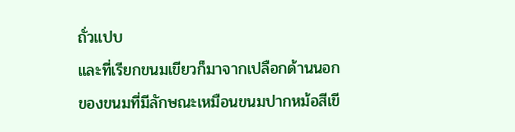ถั่วแปบ
และที่เรียกขนมเขียวก็มาจากเปลือกด้านนอกของขนมที่มีลักษณะเหมือนขนมปากหม้อสีเขี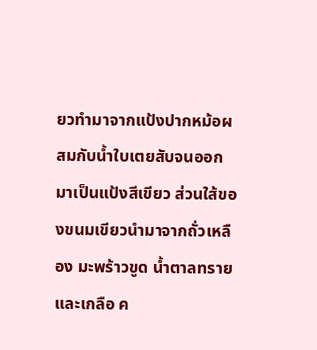ยวทำมาจากแป้งปากหม้อผสมกับน้ำใบเตยสับจนออกมาเป็นแป้งสีเขียว ส่วนใส้ของขนมเขียวนำมาจากถั่วเหลือง มะพร้าวขูด น้ำตาลทราย และเกลือ ค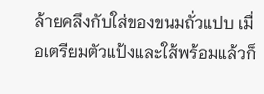ล้ายคลึงกับใส่ของขนมถั่วแปบ เมื่อเตรียมตัวแป้งและใส้พร้อมแล้วก็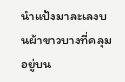นำแป้งมาละเลงบนผ้าขาวบางที่คลุมอยู่บน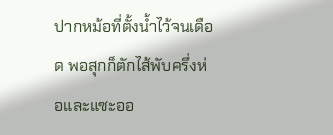ปากหม้อที่ตั้งน้ำไว้จนเดือด พอสุกก็ตักไส้พับครึ่งห่อและแซะออ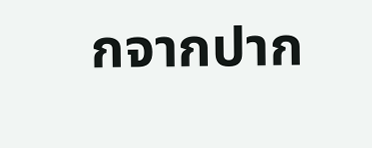กจากปาก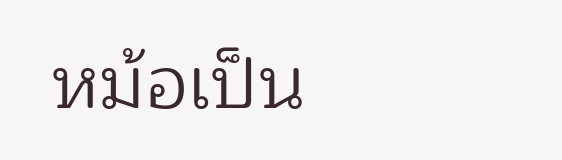หม้อเป็น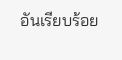อันเรียบร้อย